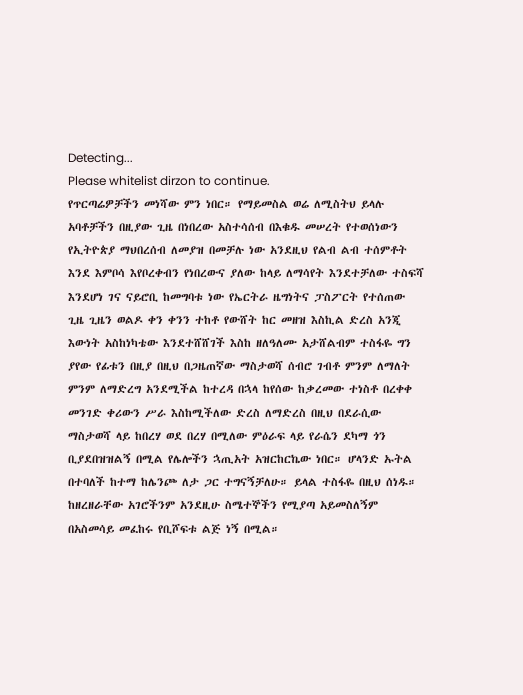Detecting...
Please whitelist dirzon to continue.
የጥርጣሬዎቻችን መነሻው ምን ነበር። የማይመስል ወሬ ለሚስትህ ይላሉ አባቶቻችን በዚያው ጊዜ በነበረው አስተሳሰብ በእቁዱ መሠረት የተወሰነውን የኢትዮጵያ ማህበረሰብ ለመያዝ በመቻሉ ነው አንደዚህ የልብ ልብ ተሰምቶት እንደ እምቦሳ እየቦረቀብን የነበረውና ያለው ከላይ ለማሳየት እንደተቻለው ተስፍሻ እንደሆነ ገና ናይሮቢ ከመግባቱ ነው የኤርትራ ዜግነትና ፓስፖርት የተሰጠው ጊዜ ጊዜን ወልዶ ቀን ቀንን ተከቶ የውሸት ከር መዘዝ እስኪል ድረስ አንጂ እውነት አስከነካቴው እንደተሸሸገች እስከ ዘለዓለሙ አታሸልብም ተስፋዬ ግን ያየው የፊቱን በዚያ በዚህ በጋዜጠኛው ማስታወሻ ሰብሮ ገብቶ ምንም ለማለት ምንም ለማድረግ አንደሚችል ከተረዳ በኋላ ከየሰው ከቃረመው ተነስቶ በረቀቀ መንገድ ቀሪውን ሥራ እስከሚችለው ድረስ ለማድረስ በዚህ በደራሲው ማስታወሻ ላይ ከበረሃ ወደ በረሃ በሚለው ምዕራፍ ላይ የራሴን ደካማ ጎን ቢያደበዝዝልኝ በሚል የሌሎችን ኋጢአት አዝርከርኬው ነበር። ሆላንድ ኡትል በተባለች ከተማ ከሌንጮ ለታ ጋር ተግናኝቻለሁ። ይላል ተስፋዬ በዚህ ሰነዱ። ከዘረዘራቸው አገሮችንም አንደዚሁ ስሜተኞችን የሚያጣ አይመስለኝም በአስመሳይ መፈከሩ የቢሾፍቱ ልጅ ነኝ በሚል።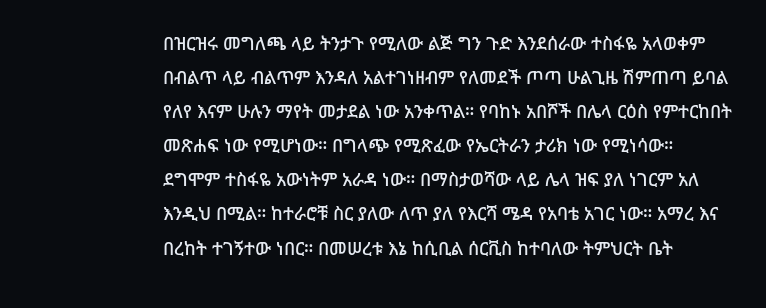በዝርዝሩ መግለጫ ላይ ትንታጉ የሚለው ልጅ ግን ጉድ እንደሰራው ተስፋዬ አላወቀም በብልጥ ላይ ብልጥም እንዳለ አልተገነዘብም የለመደች ጦጣ ሁልጊዜ ሽምጠጣ ይባል የለየ እናም ሁሉን ማየት መታደል ነው አንቀጥል። የባከኑ አበሾች በሌላ ርዕስ የምተርከበት መጽሐፍ ነው የሚሆነው። በግላጭ የሚጽፈው የኤርትራን ታሪክ ነው የሚነሳው። ደግሞም ተስፋዬ አውነትም አራዳ ነው። በማስታወሻው ላይ ሌላ ዝፍ ያለ ነገርም አለ እንዲህ በሚል። ከተራሮቹ ስር ያለው ለጥ ያለ የእርሻ ሜዳ የአባቴ አገር ነው። አማረ እና በረከት ተገኝተው ነበር። በመሠረቱ እኔ ከሲቢል ሰርቪስ ከተባለው ትምህርት ቤት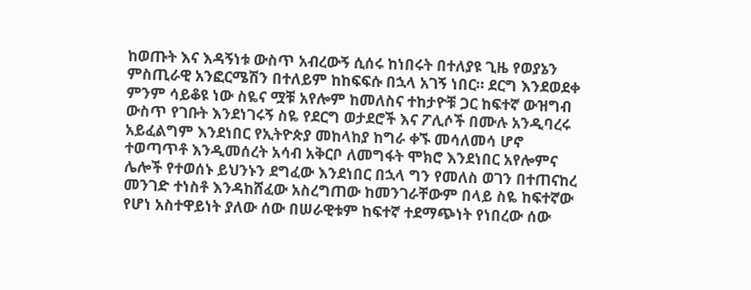ከወጡት እና እዳኝነቱ ውስጥ አብረውኝ ሲሰሩ ከነበሩት በተለያዩ ጊዜ የወያኔን ምስጢራዊ አንፎርሜሽን በተለይም ከከፍፍሱ በኋላ አገኝ ነበር። ደርግ እንደወደቀ ምንም ሳይቆዩ ነው ስዬና ሟቹ አየሎም ከመለስና ተከታዮቹ ጋር ከፍተኛ ውዝግብ ውስጥ የገቡት እንደነገሩኝ ስዬ የደርግ ወታደሮች እና ፖሊሶች በሙሉ አንዲባረሩ አይፈልግም እንደነበር የኢትዮጵያ መከላከያ ከግራ ቀኙ መሳለመሳ ሆኖ ተወጣጥቶ እንዲመሰረት አሳብ አቅርቦ ለመግፋት ሞክሮ እንደነበር አየሎምና ሌሎች የተወሰኑ ይህንኑን ደግፈው እንደነበር በኋላ ግን የመለስ ወገን በተጠናከረ መንገድ ተነስቶ እንዳከሸፈው አስረግጠው ከመንገራቸውም በላይ ስዬ ከፍተኛው የሆነ አስተዋይነት ያለው ሰው በሠራዊቱም ከፍተኛ ተደማጭነት የነበረው ሰው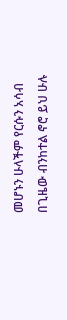መሆኑን ሁላችም የርሱን አሳብ በጊዜው ብንከተል ኖሮ ይህ ሁሉ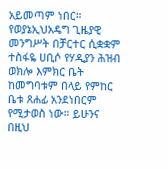አይመጣም ነበር። የወያኔኢህአዴግ ጊዜያዊ መንግሥት በቻርተር ሲቋቋም ተስፋዬ ሀቢሶ የሃዲያን ሕዝብ ወክሎ እምክር ቤት ከመግባቱም በላይ የምከር ቤቱ ጸሐፊ አንደነበርም የሚታወስ ነው። ይሁንና በዚህ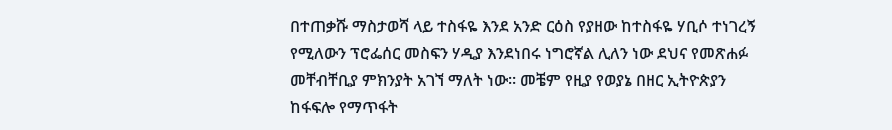በተጠቃሹ ማስታወሻ ላይ ተስፋዬ እንደ አንድ ርዕስ የያዘው ከተስፋዬ ሃቢሶ ተነገረኝ የሚለውን ፕሮፌሰር መስፍን ሃዲያ እንደነበሩ ነግሮኛል ሊለን ነው ደህና የመጽሐፉ መቸብቸቢያ ምክንያት አገኘ ማለት ነው። መቼም የዚያ የወያኔ በዘር ኢትዮጵያን ከፋፍሎ የማጥፋት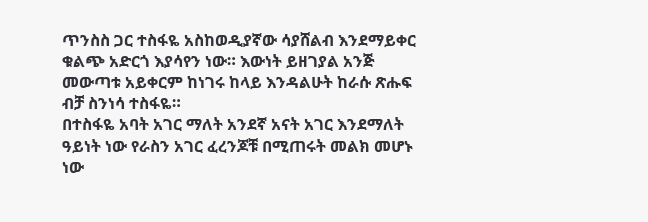ጥንስስ ጋር ተስፋዬ አስከወዲያኛው ሳያሸልብ እንደማይቀር ቁልጭ አድርጎ እያሳየን ነው። እውነት ይዘገያል አንጅ መውጣቱ አይቀርም ከነገሩ ከላይ እንዳልሁት ከራሱ ጽሑፍ ብቻ ስንነሳ ተስፋዬ።
በተስፋዬ አባት አገር ማለት አንደኛ አናት አገር እንደማለት ዓይነት ነው የራስን አገር ፈረንጆቹ በሚጠሩት መልክ መሆኑ ነው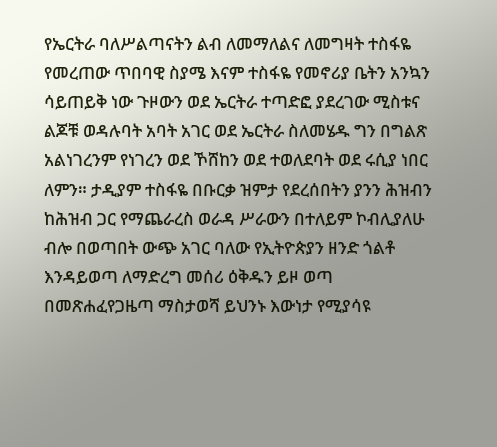የኤርትራ ባለሥልጣናትን ልብ ለመማለልና ለመግዛት ተስፋዬ የመረጠው ጥበባዊ ስያሜ እናም ተስፋዬ የመኖሪያ ቤትን አንኳን ሳይጠይቅ ነው ጉዞውን ወደ ኤርትራ ተጣድፎ ያደረገው ሚስቱና ልጆቹ ወዳሉባት አባት አገር ወደ ኤርትራ ስለመሄዱ ግን በግልጽ አልነገረንም የነገረን ወደ ኾሸከን ወደ ተወለደባት ወደ ሩሲያ ነበር ለምን። ታዲያም ተስፋዬ በቡርቃ ዝምታ የደረሰበትን ያንን ሕዝብን ከሕዝብ ጋር የማጨራረስ ወራዳ ሥራውን በተለይም ኮብሊያለሁ ብሎ በወጣበት ውጭ አገር ባለው የኢትዮጵያን ዘንድ ጎልቶ እንዳይወጣ ለማድረግ መሰሪ ዕቅዱን ይዞ ወጣ በመጽሐፈየጋዜጣ ማስታወሻ ይህንኑ እውነታ የሚያሳዩ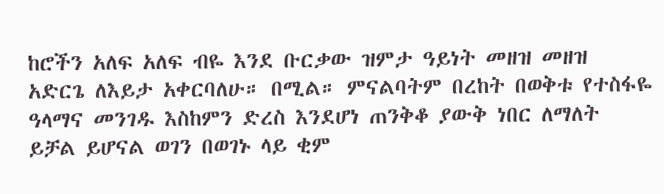ከሮችን አለፍ አለፍ ብዬ እንደ ቡርቃው ዝምታ ዓይነት መዘዝ መዘዝ አድርጌ ለእይታ አቀርባለሁ። በሚል። ምናልባትም በረከት በወቅቱ የተስፋዬ ዓላማና መንገዱ እስከምን ድረስ እንደሆነ ጠንቅቆ ያውቅ ነበር ለማለት ይቻል ይሆናል ወገን በወገኑ ላይ ቂም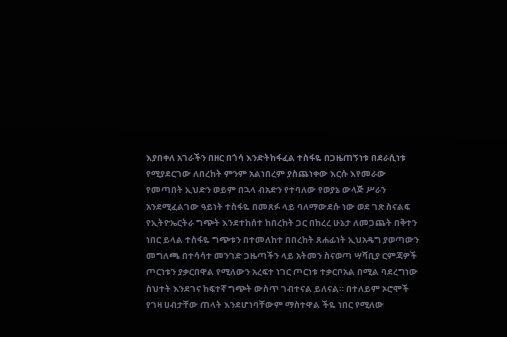እያበቀለ አገራችን በዘር በጎሳ እንድትከፋፈል ተስፋዬ በጋዜጠኝነቱ በደራሲነቱ የሚያደርገው ለበረከት ምንም አልነበረም ያስጨነቀው እርሱ እየመራው የመጣበት ኢህድን ወይም በኋላ ብአድን የተባለው የወያኔ ውላጅ ሥራን አንደሚፈልገው ዓይነት ተስፋዬ በመጸፉ ላይ ባለማውደሱ ነው ወደ ገጽ ስናልፍ የኢትዮኤርትራ ግጭት እንደተከሰተ ከበረከት ጋር በከረረ ሁኔታ ለመጋጨት በቅተን ነበር ይላል ተስፋዬ ግጭቱን በተመለከተ በበረከት ጸሐፊነት ኢህአዴግ ያወጣውን መግለጫ በተሳሳተ መንገድ ጋዜጣችን ላይ አትመን ስናወጣ ሣሻቢያ ርምጃዎች ጦርነቱን ያቃርበዋል የሚለውን አረፍተ ነገር ጦርነቱ ተቃርቦአል በሚል ባደረግነው ስህተት እንደገና ከፍተኛ ግጭት ውስጥ ገብተናል ይለናል። በተለይም ኦሮሞች የገዛ ሀብታቸው ጠላት እንደሆነባቸውም ማስተዋል ችዬ ነበር የሚለው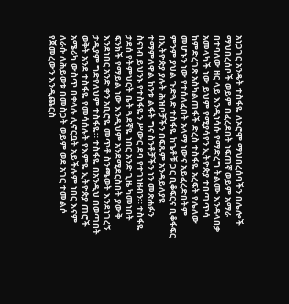አነጋገር አንዴት ተስፋዬ ለኦሮሞ ማህበረሰባችን በሌሎች ማህበረሰቦች ወይም በፈረደበት ነፍጠኛ ወይም አማራ በተባለው ዘር ላይ እንዲነሳሱ የማድረግ ትልሙ እንዳላበቃ አመላካች ነው ይህም የሚያሳየን ኢትዮጵያ ተበጣጥሳ ከምድረገጽ አስካልጠፋች ድረስ ተስፋዬ አረፍት የሌለው መሆኑን ነው የተሰለፈበት አላማ ነውና አይፈረድበትም ምንም ያህል ጉድጓድ ተስፋዬ ከጌቶቹ ጋር ቢቆፍርና ቢቆፋፍር በኢትዮጵያ ያሉት ሕዝቦቻችን በፍጹም አንዳይለያዩ ተማምለዋል ከንቱ ልፋት ግና ስንቶቻችን ነን መጽሐፉን ስናነብ ይህንኑ የተስፋዬን ሥውር ደባ የተገነዘብን። ተስፋዬ ታደሰ የትምህርት ቤት ጓደኛዬ ነበር አንድ ጊዜ ካመነበት ፍንክች የማይል ነው እንዲህም አንደሚደርስበት ያውቅ እንደነበር አንድ ቀን አቢሮዬ መጥቶ ስንጫወት እንደነገረኝ ታዲያም ግድየለህም ተስፋዬ። ተስፋዬ በአንዲህ በወጣበት ወቅት አንደ ተስፋዬ የመሳሰሉት የእምዬ ኢትዮጵያ ጠሮች አሜሪካ ውስጥ በቀላሉ ሊኖርቧት አይችሉም ነበር እናም ለራሱ ለሕይወቱ በመስጋት ወይም ወደ አገር ተመልሶ የጀመረውን እንዲጨርስ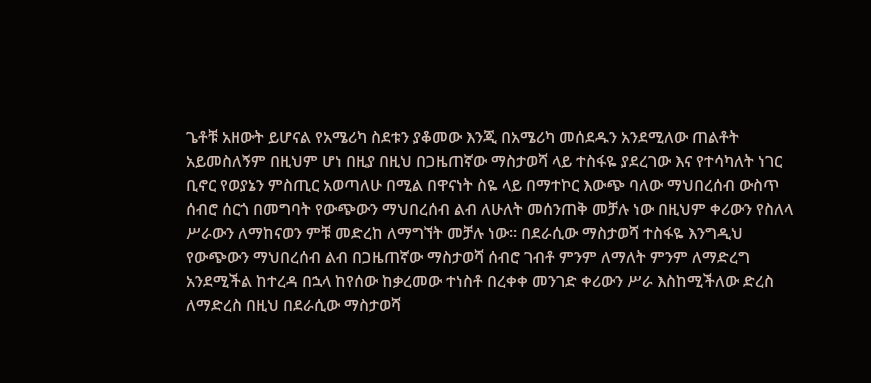ጌቶቹ አዘውት ይሆናል የአሜሪካ ስደቱን ያቆመው እንጂ በአሜሪካ መሰደዱን አንደሚለው ጠልቶት አይመስለኝም በዚህም ሆነ በዚያ በዚህ በጋዜጠኛው ማስታወሻ ላይ ተስፋዬ ያደረገው እና የተሳካለት ነገር ቢኖር የወያኔን ምስጢር አወጣለሁ በሚል በዋናነት ስዬ ላይ በማተኮር እውጭ ባለው ማህበረሰብ ውስጥ ሰብሮ ሰርጎ በመግባት የውጭውን ማህበረሰብ ልብ ለሁለት መሰንጠቅ መቻሉ ነው በዚህም ቀሪውን የስለላ ሥራውን ለማከናወን ምቹ መድረከ ለማግኘት መቻሉ ነው። በደራሲው ማስታወሻ ተስፋዬ እንግዲህ የውጭውን ማህበረሰብ ልብ በጋዜጠኛው ማስታወሻ ሰብሮ ገብቶ ምንም ለማለት ምንም ለማድረግ አንደሚችል ከተረዳ በኋላ ከየሰው ከቃረመው ተነስቶ በረቀቀ መንገድ ቀሪውን ሥራ እስከሚችለው ድረስ ለማድረስ በዚህ በደራሲው ማስታወሻ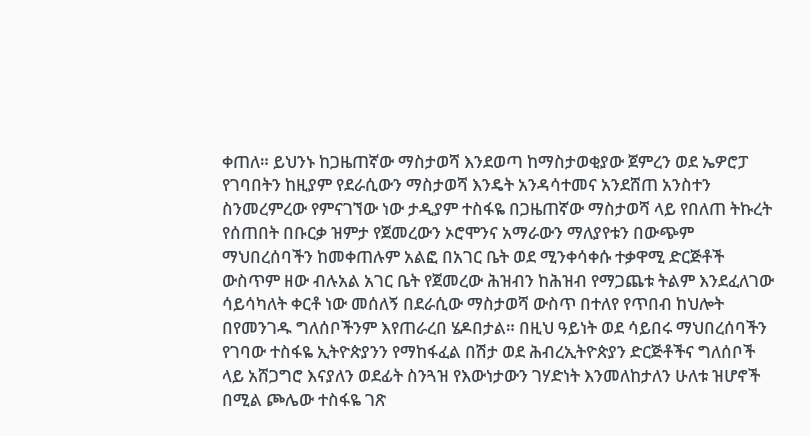ቀጠለ። ይህንኑ ከጋዜጠኛው ማስታወሻ እንደወጣ ከማስታወቂያው ጀምረን ወደ ኤዎሮፓ የገባበትን ከዚያም የደራሲውን ማስታወሻ እንዴት አንዳሳተመና አንደሸጠ አንስተን ስንመረምረው የምናገኘው ነው ታዲያም ተስፋዬ በጋዜጠኛው ማስታወሻ ላይ የበለጠ ትኩረት የሰጠበት በቡርቃ ዝምታ የጀመረውን ኦሮሞንና አማራውን ማለያየቱን በውጭም ማህበረሰባችን ከመቀጠሉም አልፎ በአገር ቤት ወደ ሚንቀሳቀሱ ተቃዋሚ ድርጅቶች ውስጥም ዘው ብሉአል አገር ቤት የጀመረው ሕዝብን ከሕዝብ የማጋጨቱ ትልም እንደፈለገው ሳይሳካለት ቀርቶ ነው መሰለኝ በደራሲው ማስታወሻ ውስጥ በተለየ የጥበብ ከህሎት በየመንገዱ ግለሰቦችንም እየጠራረበ ሄዶበታል። በዚህ ዓይነት ወደ ሳይበሩ ማህበረሰባችን የገባው ተስፋዬ ኢትዮጵያንን የማከፋፈል በሽታ ወደ ሕብረኢትዮጵያን ድርጅቶችና ግለሰቦች ላይ አሸጋግሮ እናያለን ወደፊት ስንጓዝ የእውነታውን ገሃድነት እንመለከታለን ሁለቱ ዝሆኖች በሚል ጮሌው ተስፋዬ ገጽ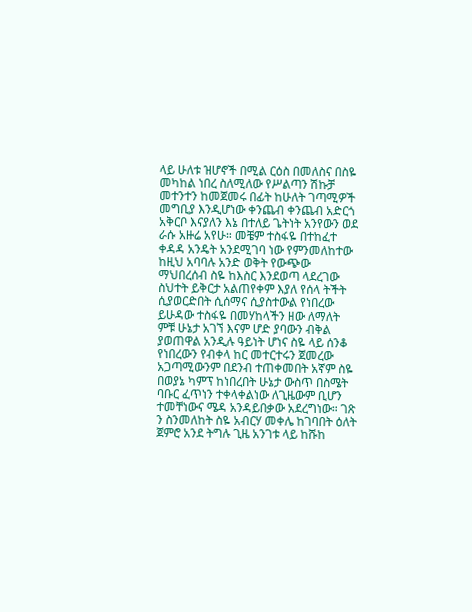ላይ ሁለቱ ዝሆኖች በሚል ርዕስ በመለስና በስዬ መካከል ነበረ ስለሚለው የሥልጣን ሽኩቻ መተንተን ከመጀመሩ በፊት ከሁለት ገጣሚዎች መግቢያ እንዲሆነው ቀንጨብ ቀንጨብ አድርጎ አቅርቦ እናያለን እኔ በተለይ ጌትነት አንየውን ወደ ራሱ አዙሬ አየሁ። መቼም ተስፋዬ በተከፈተ ቀዳዳ አንዴት አንደሚገባ ነው የምንመለከተው ከዚህ አባባሉ አንድ ወቅት የውጭው ማህበረሰብ ስዬ ከእስር እንደወጣ ላደረገው ስህተት ይቅርታ አልጠየቀም እያለ የሰላ ትችት ሲያወርድበት ሲሰማና ሲያስተውል የነበረው ይሁዳው ተስፋዬ በመሃከላችን ዘው ለማለት ምቹ ሁኔታ አገኘ እናም ሆድ ያባውን ብቅል ያወጠዋል አንዲሉ ዓይነት ሆነና ስዬ ላይ ሰንቆ የነበረውን የብቀላ ከር መተርተሩን ጀመረው አጋጣሚውንም በደንብ ተጠቀመበት አኛም ስዬ በወያኔ ካምፕ ከነበረበት ሁኔታ ውስጥ በስሜት ባቡር ፈጥነን ተቀላቀልነው ለጊዜውም ቢሆን ተመቸነውና ሜዳ አንዳይበቃው አደረግነው። ገጽ ን ስንመለከት ስዬ አብርሃ መቀሌ ከገባበት ዕለት ጀምሮ አንደ ትግሉ ጊዜ አንገቱ ላይ ከሹከ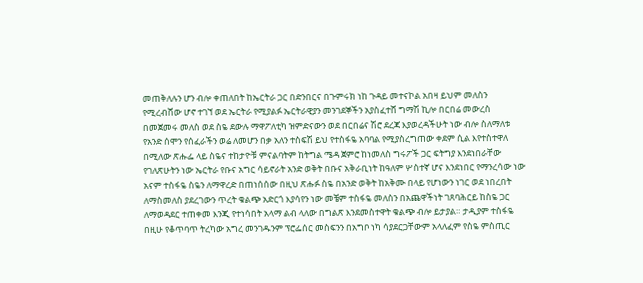መጠቅለሉን ሆን ብሎ ቀጠለበት ከኤርትራ ጋር በድንበርና በጉምሩክ ነከ ጉዳይ መተናኮል አበዛ ይህም መለስን የሚረብሸው ሆኖ ተገኘ ወደ ኤርትራ የሚያልፉ ኤርትራዊያን መንገደኞችን አያስፈተሸ ግማሽ ኪሎ በርበሬ መውረስ በመጀመሩ መለስ ወደ ስዬ ደውሉ ማዋፖለቲካ ዝምድናውን ወደ በርበሬና ሽሮ ደረጃ እያወረዳችሁት ነው ብሎ ስለማለቱ የአንድ ሰሞን የሰፈራችን ወሬ ለመሆን በቃ አለን ተስፍሽ ይህ የተስፋዬ አባባል የሚያስረግጠው ቀደም ሲል እየተስተዋለ በሚለው ጽሑፌ ላይ ስዬና ተከታዮቹ ምናልባትም ከትግል ሜዳ ጀምሮ ከነመለስ ግሩፖች ጋር ፍትግያ እንደነበራቸው የገለጽሁትን ነው ኤርትራ የቡና አግር ሳይኖራት አንድ ወቅት በቡና አቅራቢነት ከዓለም ሦስተኛ ሆና እንደነበር የማንረሳው ነው አናም ተስፋዬ ስዬን ለማዋረድ በጠነሰሰው በዚህ ጽሑፉ ስዬ በአንድ ወቅት ከአቅሙ በላይ የሆነውን ነገር ወደ ነበረበት ለማስመለስ ያደረገውን ጥረት ቁልጭ አድርጎ እያሳየን ነው መቼም ተስፋዬ መለስን በአጨዋችነት ገጸባሕርይ ከስዬ ጋር ለማወዳደር ተጠቀመ እንጂ የተነሳበት አላማ ልብ ላለው በግልጽ እንደመስተዋት ቁልጭ ብሎ ይታያል። ታዲያም ተስፋዬ በዚሁ የቆጥባጥ ትረካው አግረ መንገዱንም ፕሮፌሰር መስፍንን በአግቦ ነካ ሳያደርጋቸውም አላለፈም የስዬ ምስጢር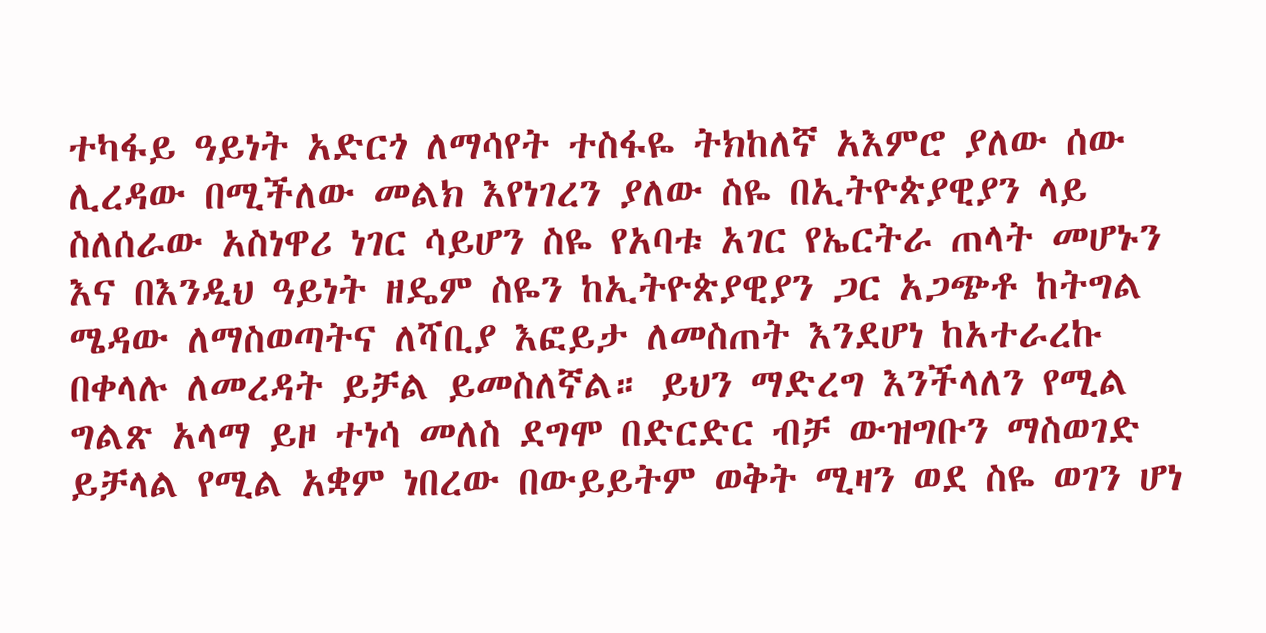ተካፋይ ዓይነት አድርጎ ለማሳየት ተስፋዬ ትክከለኛ አእምሮ ያለው ሰው ሊረዳው በሚችለው መልክ እየነገረን ያለው ስዬ በኢትዮጵያዊያን ላይ ስለሰራው አስነዋሪ ነገር ሳይሆን ስዬ የአባቱ አገር የኤርትራ ጠላት መሆኑን እና በእንዲህ ዓይነት ዘዴም ስዬን ከኢትዮጵያዊያን ጋር አጋጭቶ ከትግል ሜዳው ለማስወጣትና ለሻቢያ እፎይታ ለመስጠት እንደሆነ ከአተራረኩ በቀላሉ ለመረዳት ይቻል ይመስለኛል። ይህን ማድረግ እንችላለን የሚል ግልጽ አላማ ይዞ ተነሳ መለስ ደግሞ በድርድር ብቻ ውዝግቡን ማስወገድ ይቻላል የሚል አቋም ነበረው በውይይትም ወቅት ሚዛን ወደ ስዬ ወገን ሆነ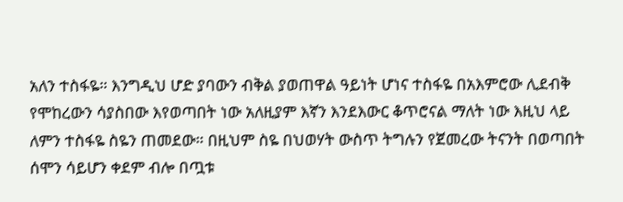አለን ተስፋዬ። እንግዲህ ሆድ ያባውን ብቅል ያወጠዋል ዓይነት ሆነና ተስፋዬ በአእምሮው ሊደብቅ የሞከረውን ሳያስበው እየወጣበት ነው አለዚያም እኛን እንደእውር ቆጥሮናል ማለት ነው እዚህ ላይ ለምን ተስፋዬ ስዬን ጠመደው። በዚህም ስዬ በህወሃት ውስጥ ትግሉን የጀመረው ትናንት በወጣበት ሰሞን ሳይሆን ቀደም ብሎ በጧቱ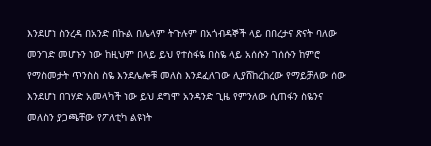እንደሆነ ስንረዳ በአንድ በኩል በሌላም ትጉሉም በአጎብዳኞች ላይ በበረታና ጽናት ባለው መንገድ መሆኑን ነው ከዚህም በላይ ይህ የተስፋዬ በስዬ ላይ አሰሱን ገሰሱን ከምሮ የማስመታት ጥንስስ ስዬ እንደሌሎቹ መለስ እንደፈለገው ሊያሸከረከረው የማይቻለው ሰው እንደሆነ በገሃድ አመላካች ነው ይህ ደግሞ አንዳንድ ጊዜ የምንለው ሲጠፋን ስዬንና መለስን ያጋጫቸው የፖለቲካ ልዩነት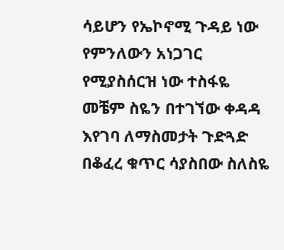ሳይሆን የኤኮኖሚ ጉዳይ ነው የምንለውን አነጋገር የሚያስሰርዝ ነው ተስፋዬ መቼም ስዬን በተገኘው ቀዳዳ እየገባ ለማስመታት ጉድጓድ በቆፈረ ቁጥር ሳያስበው ስለስዬ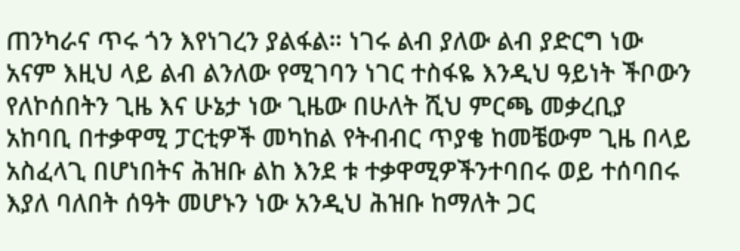ጠንካራና ጥሩ ጎን እየነገረን ያልፋል። ነገሩ ልብ ያለው ልብ ያድርግ ነው አናም እዚህ ላይ ልብ ልንለው የሚገባን ነገር ተስፋዬ እንዲህ ዓይነት ችቦውን የለኮሰበትን ጊዜ እና ሁኔታ ነው ጊዜው በሁለት ሺህ ምርጫ መቃረቢያ አከባቢ በተቃዋሚ ፓርቲዎች መካከል የትብብር ጥያቄ ከመቼውም ጊዜ በላይ አስፈላጊ በሆነበትና ሕዝቡ ልከ እንደ ቱ ተቃዋሚዎችንተባበሩ ወይ ተሰባበሩ እያለ ባለበት ሰዓት መሆኑን ነው አንዲህ ሕዝቡ ከማለት ጋር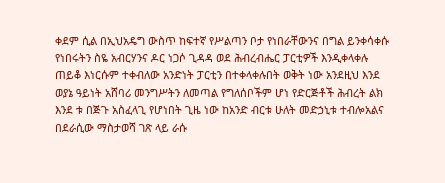ቀደም ሲል በኢህአዴግ ውስጥ ከፍተኛ የሥልጣን ቦታ የነበራቸውንና በግል ይንቀሳቀሱ የነበሩትን ስዬ አብርሃንና ዶር ነጋሶ ጊዳዳ ወደ ሕብረብሔር ፓርቲዎች እንዲቀላቀሉ ጠይቆ እነርሱም ተቀብለው አንድነት ፓርቲን በተቀላቀሉበት ወቅት ነው አንደዚህ እንደ ወያኔ ዓይነት አሸባሪ መንግሥትን ለመጣል የግለሰቦችም ሆነ የድርጅቶች ሕብረት ልክ እንደ ቱ በጅጉ አስፈላጊ የሆነበት ጊዜ ነው ከአንድ ብርቱ ሁለት መድኃኒቱ ተብሎአልና በደራሲው ማስታወሻ ገጽ ላይ ራሱ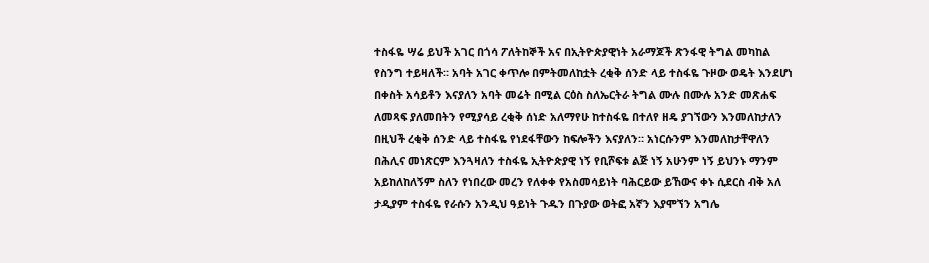ተስፋዬ ሣሬ ይህች አገር በጎሳ ፖለትከኞች አና በኢትዮጵያዊነት አራማጆች ጽንፋዊ ትግል መካከል የስንግ ተይዛለች። አባት አገር ቀጥሎ በምትመለከቷት ረቂቅ ሰንድ ላይ ተስፋዬ ጉዞው ወዴት እንደሆነ በቀስት አሳይቶን እናያለን አባት መሬት በሚል ርዕስ ስለኤርትራ ትግል ሙሉ በሙሉ አንድ መጽሐፍ ለመጻፍ ያለመበትን የሚያሳይ ረቂቅ ሰነድ አለማየሁ ከተስፋዬ በተለየ ዘዴ ያገኘውን እንመለከታለን በዚህች ረቂቅ ሰንድ ላይ ተስፋዬ የነደፋቸውን ከፍሎችን እናያለን። አነርሱንም እንመለከታቸዋለን በሕሊና መነጽርም እንጓዛለን ተስፋዬ ኢትዮጵያዊ ነኝ የቢሾፍቱ ልጅ ነኝ አሁንም ነኝ ይህንኑ ማንም አይከለከለኝም ስለን የነበረው መረን የለቀቀ የአስመሳይነት ባሕርይው ይኸውና ቀኑ ሲደርስ ብቅ አለ ታዲያም ተስፋዬ የራሱን አንዲህ ዓይነት ጉዱን በጉያው ወትፎ አኛን እያሞኘን አግሌ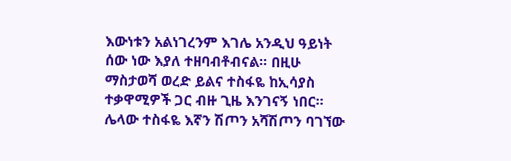እውነቱን አልነገረንም እገሌ አንዲህ ዓይነት ሰው ነው እያለ ተዘባብቶብናል። በዚሁ ማስታወሻ ወረድ ይልና ተስፋዬ ከኢሳያስ ተቃዋሚዎች ጋር ብዙ ጊዜ እንገናኝ ነበር። ሌላው ተስፋዬ እኛን ሽጦን አሻሽጦን ባገኘው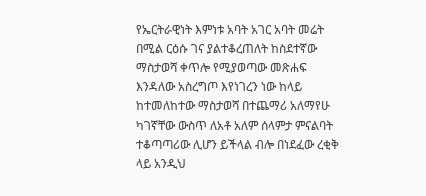የኤርትራዊነት እምነቱ አባት አገር አባት መሬት በሚል ርዕሱ ገና ያልተቆረጠለት ከስደተኛው ማስታወሻ ቀጥሎ የሚያወጣው መጽሐፍ እንዳለው አስረግጦ እየነገረን ነው ከላይ ከተመለከተው ማስታወሻ በተጨማሪ አለማየሁ ካገኛቸው ውስጥ ለአቶ አለም ሰላምታ ምናልባት ተቆጣጣሪው ሊሆን ይችላል ብሎ በነደፈው ረቂቅ ላይ አንዲህ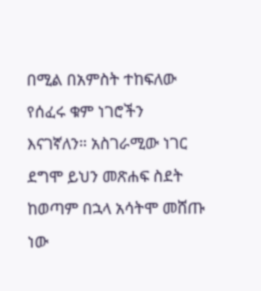በሚል በአምስት ተከፍለው የሰፈሩ ቁም ነገሮችን እናገኛለን። አስገራሚው ነገር ደግሞ ይህን መጽሐፍ ስደት ከወጣም በኋላ አሳትሞ መሸጡ ነው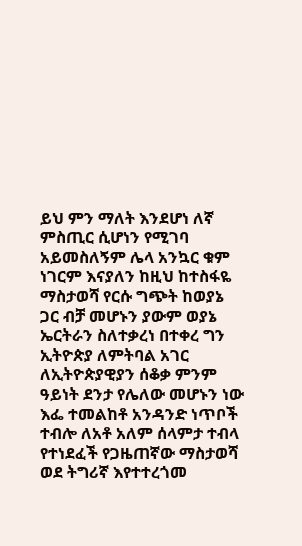ይህ ምን ማለት እንደሆነ ለኛ ምስጢር ሲሆነን የሚገባ አይመስለኝም ሌላ አንኳር ቁም ነገርም እናያለን ከዚህ ከተስፋዬ ማስታወሻ የርሱ ግጭት ከወያኔ ጋር ብቻ መሆኑን ያውም ወያኔ ኤርትራን ስለተቃረነ በተቀረ ግን ኢትዮጵያ ለምትባል አገር ለኢትዮጵያዊያን ሰቆቃ ምንም ዓይነት ደንታ የሌለው መሆኑን ነው እፌ ተመልከቶ አንዳንድ ነጥቦች ተብሎ ለአቶ አለም ሰላምታ ተብላ የተነደፈች የጋዜጠኛው ማስታወሻ ወደ ትግሪኛ እየተተረጎመ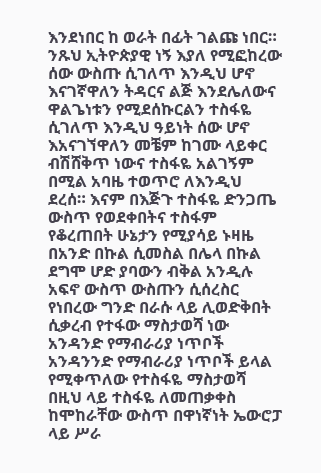እንደነበር ከ ወራት በፊት ገልጩ ነበር። ንጹህ ኢትዮጵያዊ ነኝ እያለ የሚፎከረው ሰው ውስጡ ሲገለጥ እንዲህ ሆኖ እናገኛዋለን ትዳርና ልጅ እንደሌለውና ዋልጌነቱን የሚደሰኩርልን ተስፋዬ ሲገለጥ እንዲህ ዓይነት ሰው ሆኖ እአናገኘዋለን መቼም ከገሙ ላይቀር ብሽሸቅጥ ነውና ተስፋዬ አልገኝም በሚል አባዜ ተወጥሮ ለእንዲህ ደረሰ። እናም በእጅጉ ተስፋዬ ድንጋጤ ውስጥ የወደቀበትና ተስፋም የቆረጠበት ሁኔታን የሚያሳይ ኑዛዜ በአንድ በኩል ሲመስል በሌላ በኩል ደግሞ ሆድ ያባውን ብቅል አንዲሉ አፍኖ ውስጥ ውስጡን ሲሰረስር የነበረው ግንድ በራሱ ላይ ሊወድቅበት ሲቃረብ የተፋው ማስታወሻ ነው አንዳንድ የማብራሪያ ነጥቦች አንዳንንድ የማብራሪያ ነጥቦች ይላል የሚቀጥለው የተስፋዬ ማስታወሻ በዚህ ላይ ተስፋዬ ለመጠቃቀስ ከሞከራቸው ውስጥ በዋነኛነት ኤውሮፓ ላይ ሥራ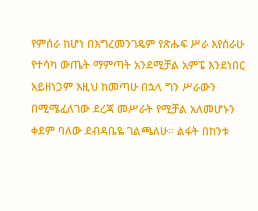የምሰራ ከሆነ በእግረመንገዴም የጽሑፍ ሥራ እየሰራሁ የተሳካ ውጤት ማምጣት አንደሚቻል አምፔ እንደነበር አይዘነጋም እዚህ ከመጣሁ በኋላ ግን ሥራውን በሚሜፈለገው ደረጃ መሥራት የሚቻል አለመሆኑን ቀደም ባለው ደብዳቤዬ ገልጫለሁ። ልፋት በከንቱ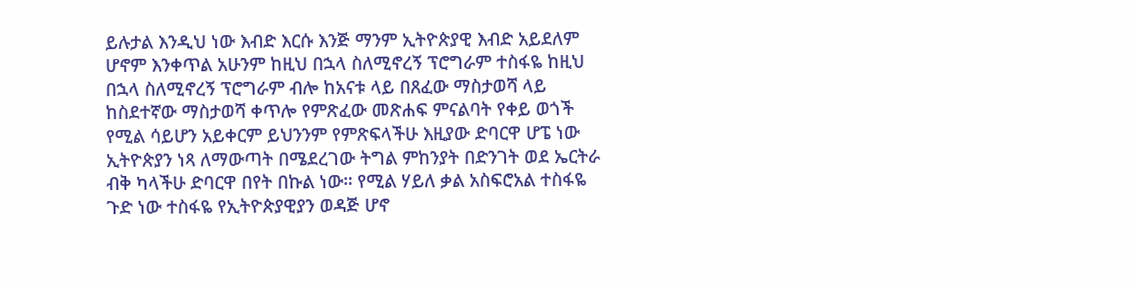ይሉታል እንዲህ ነው እብድ እርሱ እንጅ ማንም ኢትዮጵያዊ እብድ አይደለም ሆኖም እንቀጥል አሁንም ከዚህ በኋላ ስለሚኖረኝ ፕሮግራም ተስፋዬ ከዚህ በኋላ ስለሚኖረኝ ፕሮግራም ብሎ ከአናቱ ላይ በጸፈው ማስታወሻ ላይ ከስደተኛው ማስታወሻ ቀጥሎ የምጽፈው መጽሐፍ ምናልባት የቀይ ወጎች የሚል ሳይሆን አይቀርም ይህንንም የምጽፍላችሁ እዚያው ድባርዋ ሆፔ ነው ኢትዮጵያን ነጻ ለማውጣት በሜደረገው ትግል ምከንያት በድንገት ወደ ኤርትራ ብቅ ካላችሁ ድባርዋ በየት በኩል ነው። የሚል ሃይለ ቃል አስፍሮአል ተስፋዬ ጉድ ነው ተስፋዬ የኢትዮጵያዊያን ወዳጅ ሆኖ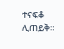ተናፍቆ ሊጠይቅ።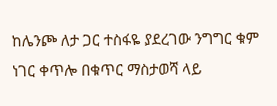ከሌንጮ ለታ ጋር ተስፋዬ ያደረገው ንግግር ቁም ነገር ቀጥሎ በቁጥር ማስታወሻ ላይ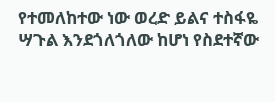የተመለከተው ነው ወረድ ይልና ተስፋዬ ሣጉል እንደጎለጎለው ከሆነ የስደተኛው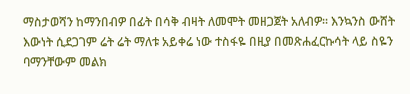ማስታወሻን ከማንበብዎ በፊት በሳቅ ብዛት ለመሞት መዘጋጀት አለብዎ። እንኳንስ ውሸት እውነት ሲደጋገም ሬት ሬት ማለቱ አይቀሬ ነው ተስፋዬ በዚያ በመጽሐፈርኩሳት ላይ ስዬን ባማንቸውም መልክ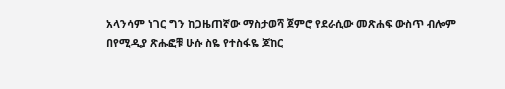አላንሳም ነገር ግን ከጋዜጠኛው ማስታወሻ ጀምሮ የደራሲው መጽሐፍ ውስጥ ብሎም በየሚዲያ ጽሑፎቹ ሁሱ ስዬ የተስፋዬ ጆከር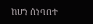ከሆነ ሰነባበተ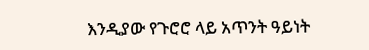እንዲያው የጉሮሮ ላይ አጥንት ዓይነት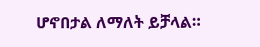ሆኖበታል ለማለት ይቻላል።